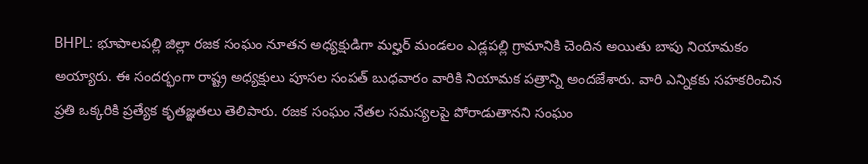BHPL: భూపాలపల్లి జిల్లా రజక సంఘం నూతన అధ్యక్షుడిగా మల్హర్ మండలం ఎడ్లపల్లి గ్రామానికి చెందిన అయితు బాపు నియామకం అయ్యారు. ఈ సందర్భంగా రాష్ట్ర అధ్యక్షులు పూసల సంపత్ బుధవారం వారికి నియామక పత్రాన్ని అందజేశారు. వారి ఎన్నికకు సహకరించిన ప్రతి ఒక్కరికి ప్రత్యేక కృతజ్ఞతలు తెలిపారు. రజక సంఘం నేతల సమస్యలపై పోరాడుతానని సంఘం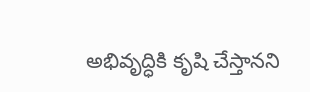అభివృద్ధికి కృషి చేస్తానని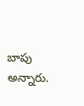బాపు అన్నారు.